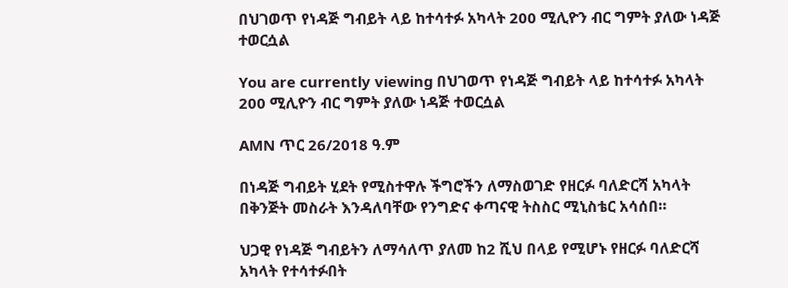በህገወጥ የነዳጅ ግብይት ላይ ከተሳተፉ አካላት 200 ሚሊዮን ብር ግምት ያለው ነዳጅ ተወርሷል

You are currently viewing በህገወጥ የነዳጅ ግብይት ላይ ከተሳተፉ አካላት 200 ሚሊዮን ብር ግምት ያለው ነዳጅ ተወርሷል

AMN ጥር 26/2018 ዓ.ም

በነዳጅ ግብይት ሂደት የሚስተዋሉ ችግሮችን ለማስወገድ የዘርፉ ባለድርሻ አካላት በቅንጅት መስራት እንዳለባቸው የንግድና ቀጣናዊ ትስስር ሚኒስቴር አሳሰበ።

ህጋዊ የነዳጅ ግብይትን ለማሳለጥ ያለመ ከ2 ሺህ በላይ የሚሆኑ የዘርፉ ባለድርሻ አካላት የተሳተፉበት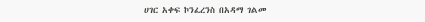ሀገር አቀፍ ኮንፈረንስ በአዳማ ገልመ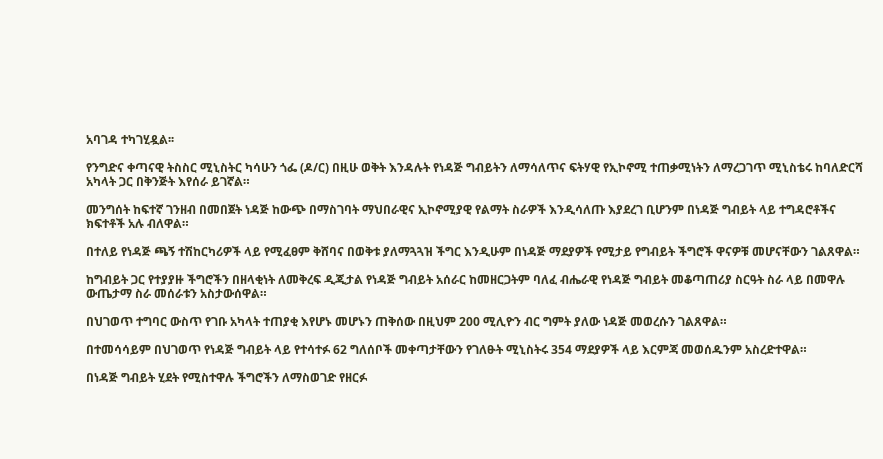አባገዳ ተካገሂዷል፡፡

የንግድና ቀጣናዊ ትስስር ሚኒስትር ካሳሁን ጎፌ (ዶ/ር) በዚሁ ወቅት እንዳሉት የነዳጅ ግብይትን ለማሳለጥና ፍትሃዊ የኢኮኖሚ ተጠቃሚነትን ለማረጋገጥ ሚኒስቴሩ ከባለድርሻ አካላት ጋር በቅንጅት እየሰራ ይገኛል።

መንግሰት ከፍተኛ ገንዘብ በመበጀት ነዳጅ ከውጭ በማስገባት ማህበራዊና ኢኮኖሚያዊ የልማት ስራዎች እንዲሳለጡ እያደረገ ቢሆንም በነዳጅ ግብይት ላይ ተግዳሮቶችና ክፍተቶች አሉ ብለዋል።

በተለይ የነዳጅ ጫኝ ተሽከርካሪዎች ላይ የሚፈፀም ቅሸባና በወቅቱ ያለማጓጓዝ ችግር እንዲሁም በነዳጅ ማደያዎች የሚታይ የግብይት ችግሮች ዋናዎቹ መሆናቸውን ገልጸዋል።

ከግብይት ጋር የተያያዙ ችግሮችን በዘላቂነት ለመቅረፍ ዲጂታል የነዳጅ ግብይት አሰራር ከመዘርጋትም ባለፈ ብሔራዊ የነዳጅ ግብይት መቆጣጠሪያ ስርዓት ስራ ላይ በመዋሉ ውጤታማ ስራ መሰራቱን አስታውሰዋል።

በህገወጥ ተግባር ውስጥ የገቡ አካላት ተጠያቂ እየሆኑ መሆኑን ጠቅሰው በዚህም 200 ሚሊዮን ብር ግምት ያለው ነዳጅ መወረሱን ገልጸዋል።

በተመሳሳይም በህገወጥ የነዳጅ ግብይት ላይ የተሳተፉ 62 ግለሰቦች መቀጣታቸውን የገለፁት ሚኒስትሩ 354 ማደያዎች ላይ እርምጃ መወሰዱንም አስረድተዋል።

በነዳጅ ግብይት ሂደት የሚስተዋሉ ችግሮችን ለማስወገድ የዘርፉ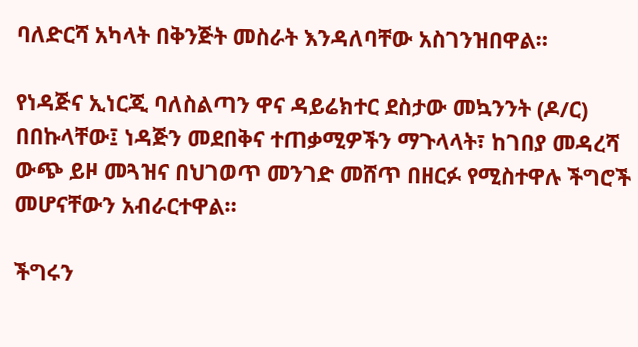ባለድርሻ አካላት በቅንጅት መስራት እንዳለባቸው አስገንዝበዋል።

የነዳጅና ኢነርጂ ባለስልጣን ዋና ዳይሬክተር ደስታው መኳንንት (ዶ/ር) በበኩላቸው፤ ነዳጅን መደበቅና ተጠቃሚዎችን ማጉላላት፣ ከገበያ መዳረሻ ውጭ ይዞ መጓዝና በህገወጥ መንገድ መሸጥ በዘርፉ የሚስተዋሉ ችግሮች መሆናቸውን አብራርተዋል።

ችግሩን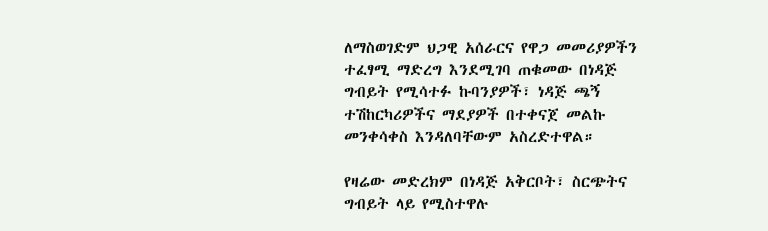ለማስወገድም ህጋዊ አሰራርና የዋጋ መመሪያዎችን ተፈፃሚ ማድረግ እንደሚገባ ጠቁመው በነዳጅ ግብይት የሚሳተፉ ኩባንያዎች፣ ነዳጅ ጫኝ ተሽከርካሪዎችና ማደያዎች በተቀናጀ መልኩ መንቀሳቀስ እንዳለባቸውም አስረድተዋል።

የዛሬው መድረክም በነዳጅ አቅርቦት፣ ስርጭትና ግብይት ላይ የሚስተዋሉ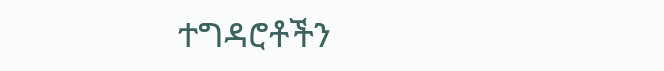ተግዳሮቶችን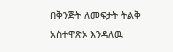በቅንጅት ለመፍታት ትልቅ አስተዋጽኦ እንዳለዉ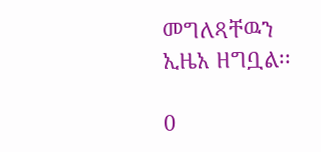መግለጻቸዉን ኢዜአ ዘግቧል፡፡

0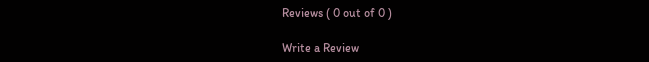Reviews ( 0 out of 0 )

Write a Review